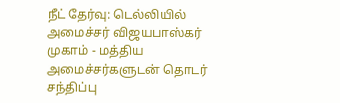நீட் தேர்வு: டெல்லியில் அமைச்சர் விஜயபாஸ்கர் முகாம் - மத்திய அமைச்சர்களுடன் தொடர் சந்திப்பு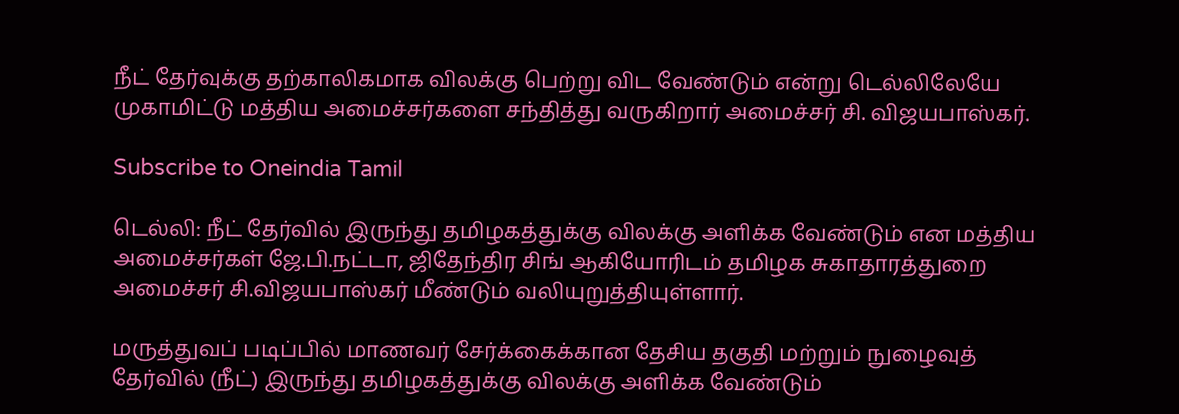நீட் தேர்வுக்கு தற்காலிகமாக விலக்கு பெற்று விட வேண்டும் என்று டெல்லிலேயே முகாமிட்டு மத்திய அமைச்சர்களை சந்தித்து வருகிறார் அமைச்சர் சி. விஜயபாஸ்கர்.

Subscribe to Oneindia Tamil

டெல்லி: நீட் தேர்வில் இருந்து தமிழகத்துக்கு விலக்கு அளிக்க வேண்டும் என மத்திய அமைச்சர்கள் ஜே.பி.நட்டா, ஜிதேந்திர சிங் ஆகியோரிடம் தமிழக சுகாதாரத்துறை அமைச்சர் சி.விஜயபாஸ்கர் மீண்டும் வலியுறுத்தியுள்ளார்.

மருத்துவப் படிப்பில் மாணவர் சேர்க்கைக்கான தேசிய தகுதி மற்றும் நுழைவுத் தேர்வில் (நீட்) இருந்து தமிழகத்துக்கு விலக்கு அளிக்க வேண்டும்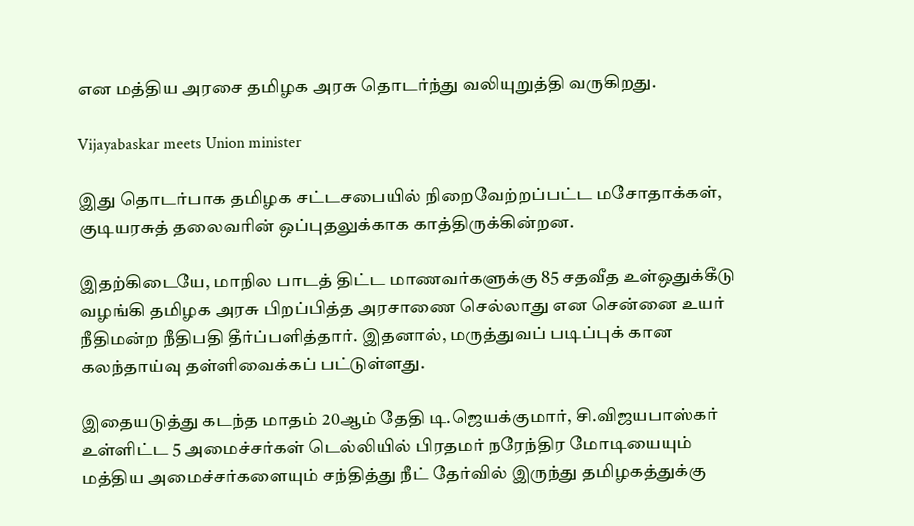என மத்திய அரசை தமிழக அரசு தொடர்ந்து வலியுறுத்தி வருகிறது.

Vijayabaskar meets Union minister

இது தொடர்பாக தமிழக சட்டசபையில் நிறைவேற்றப்பட்ட மசோதாக்கள், குடியரசுத் தலைவரின் ஒப்புதலுக்காக காத்திருக்கின்றன.

இதற்கிடையே, மாநில பாடத் திட்ட மாணவர்களுக்கு 85 சதவீத உள்ஒதுக்கீடு வழங்கி தமிழக அரசு பிறப்பித்த அரசாணை செல்லாது என சென்னை உயர் நீதிமன்ற நீதிபதி தீர்ப்பளித்தார். இதனால், மருத்துவப் படிப்புக் கான கலந்தாய்வு தள்ளிவைக்கப் பட்டுள்ளது.

இதையடுத்து கடந்த மாதம் 20ஆம் தேதி டி.ஜெயக்குமார், சி.விஜயபாஸ்கர் உள்ளிட்ட 5 அமைச்சர்கள் டெல்லியில் பிரதமர் நரேந்திர மோடியையும் மத்திய அமைச்சர்களையும் சந்தித்து நீட் தேர்வில் இருந்து தமிழகத்துக்கு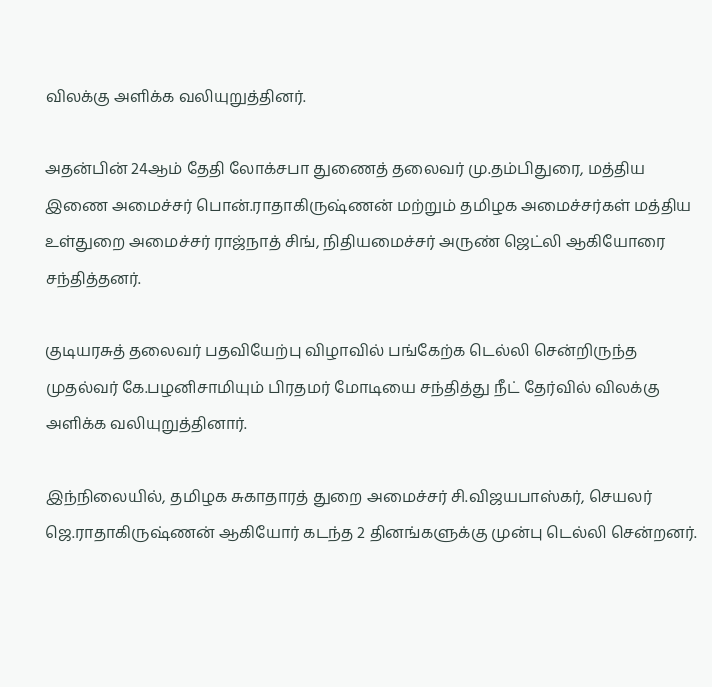விலக்கு அளிக்க வலியுறுத்தினர்.

அதன்பின் 24ஆம் தேதி லோக்சபா துணைத் தலைவர் மு.தம்பிதுரை, மத்திய இணை அமைச்சர் பொன்.ராதாகிருஷ்ணன் மற்றும் தமிழக அமைச்சர்கள் மத்திய உள்துறை அமைச்சர் ராஜ்நாத் சிங், நிதியமைச்சர் அருண் ஜெட்லி ஆகியோரை சந்தித்தனர்.

குடியரசுத் தலைவர் பதவியேற்பு விழாவில் பங்கேற்க டெல்லி சென்றிருந்த முதல்வர் கே.பழனிசாமியும் பிரதமர் மோடியை சந்தித்து நீட் தேர்வில் விலக்கு அளிக்க வலியுறுத்தினார்.

இந்நிலையில், தமிழக சுகாதாரத் துறை அமைச்சர் சி.விஜயபாஸ்கர், செயலர் ஜெ.ராதாகிருஷ்ணன் ஆகியோர் கடந்த 2 தினங்களுக்கு முன்பு டெல்லி சென்றனர்.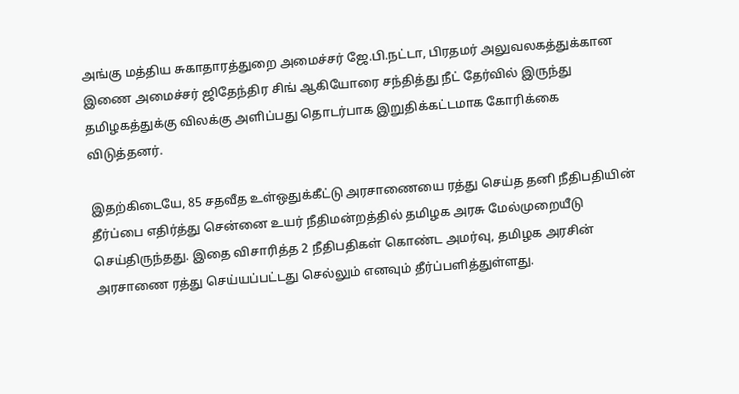அங்கு மத்திய சுகாதாரத்துறை அமைச்சர் ஜே.பி.நட்டா, பிரதமர் அலுவலகத்துக்கான இணை அமைச்சர் ஜிதேந்திர சிங் ஆகியோரை சந்தித்து நீட் தேர்வில் இருந்து தமிழகத்துக்கு விலக்கு அளிப்பது தொடர்பாக இறுதிக்கட்டமாக கோரிக்கை விடுத்தனர்.

இதற்கிடையே, 85 சதவீத உள்ஒதுக்கீட்டு அரசாணையை ரத்து செய்த தனி நீதிபதியின் தீர்ப்பை எதிர்த்து சென்னை உயர் நீதிமன்றத்தில் தமிழக அரசு மேல்முறையீடு செய்திருந்தது. இதை விசாரித்த 2 நீதிபதிகள் கொண்ட அமர்வு, தமிழக அரசின் அரசாணை ரத்து செய்யப்பட்டது செல்லும் எனவும் தீர்ப்பளித்துள்ளது.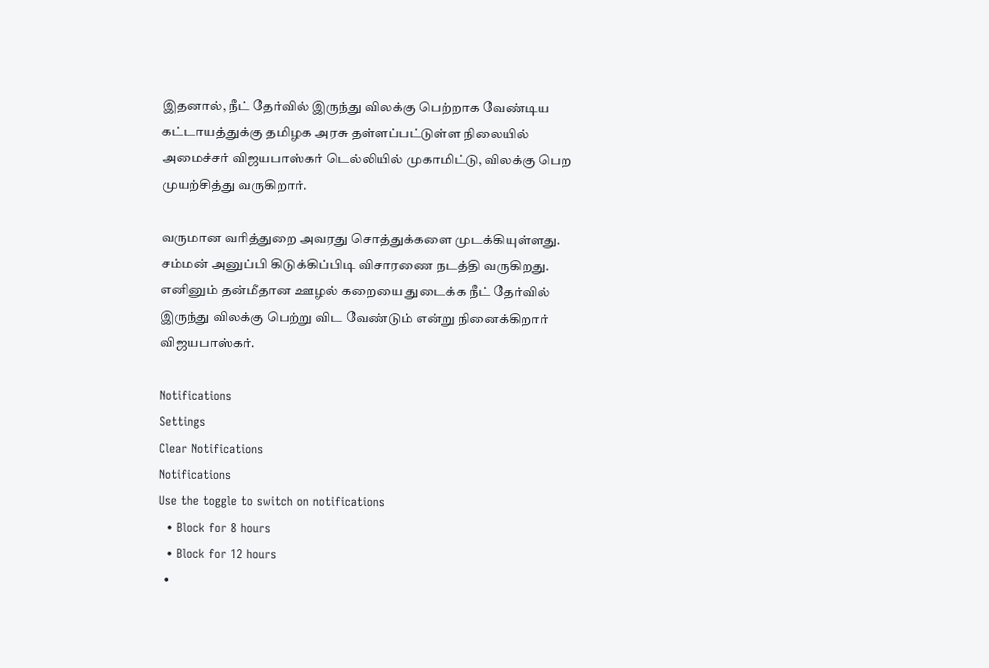இதனால், நீட் தேர்வில் இருந்து விலக்கு பெற்றாக வேண்டிய கட்டாயத்துக்கு தமிழக அரசு தள்ளப்பட்டுள்ள நிலையில் அமைச்சர் விஜயபாஸ்கர் டெல்லியில் முகாமிட்டு, விலக்கு பெற முயற்சித்து வருகிறார்.

வருமான வரித்துறை அவரது சொத்துக்களை முடக்கியுள்ளது. சம்மன் அனுப்பி கிடுக்கிப்பிடி விசாரணை நடத்தி வருகிறது. எனினும் தன்மீதான ஊழல் கறையை துடைக்க நீட் தேர்வில் இருந்து விலக்கு பெற்று விட வேண்டும் என்று நினைக்கிறார் விஜயபாஸ்கர்.

Notifications
Settings
Clear Notifications
Notifications
Use the toggle to switch on notifications
  • Block for 8 hours
  • Block for 12 hours
  •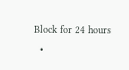Block for 24 hours
  •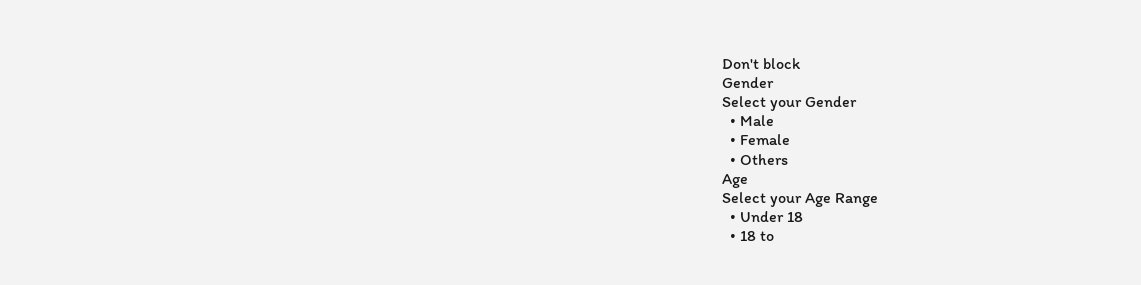Don't block
Gender
Select your Gender
  • Male
  • Female
  • Others
Age
Select your Age Range
  • Under 18
  • 18 to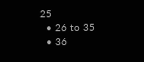25
  • 26 to 35
  • 36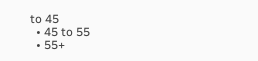to 45
  • 45 to 55
  • 55+